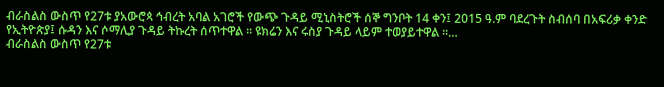ብራስልስ ውስጥ የ27ቱ ያአውሮጳ ኅብረት አባል አገሮች የውጭ ጉዳይ ሚኒስትሮች ሰኞ ግንቦት 14 ቀን፤ 2015 ዓ.ም ባደረጉት ስብሰባ በአፍሪቃ ቀንድ የኢትዮጵያ፤ ሱዳን እና ሶማሊያ ጉዳይ ትኩረት ሰጥተዋል ። ዩክሬን እና ሩስያ ጉዳይ ላይም ተወያይተዋል ።…
ብራስልስ ውስጥ የ27ቱ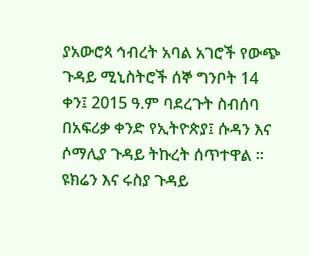ያአውሮጳ ኅብረት አባል አገሮች የውጭ ጉዳይ ሚኒስትሮች ሰኞ ግንቦት 14 ቀን፤ 2015 ዓ.ም ባደረጉት ስብሰባ በአፍሪቃ ቀንድ የኢትዮጵያ፤ ሱዳን እና ሶማሊያ ጉዳይ ትኩረት ሰጥተዋል ። ዩክሬን እና ሩስያ ጉዳይ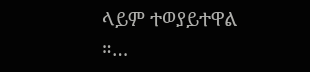ላይም ተወያይተዋል ።…